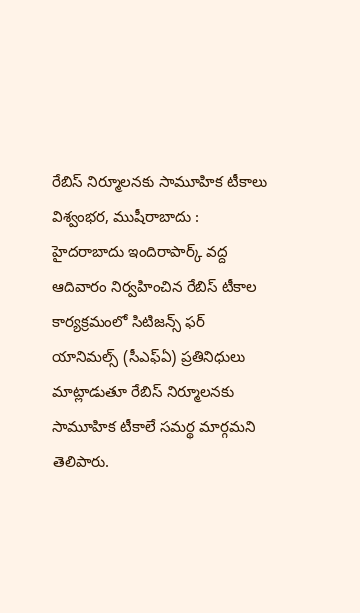రేబిస్ నిర్మూలనకు సామూహిక టీకాలు
విశ్వంభర, ముషీరాబాదు : హైదరాబాదు ఇందిరాపార్క్ వద్ద ఆదివారం నిర్వహించిన రేబిస్ టీకాల కార్యక్రమంలో సిటిజన్స్ ఫర్ యానిమల్స్ (సీఎఫ్ఏ) ప్రతినిధులు మాట్లాడుతూ రేబిస్ నిర్మూలనకు సామూహిక టీకాలే సమర్థ మార్గమని తెలిపారు.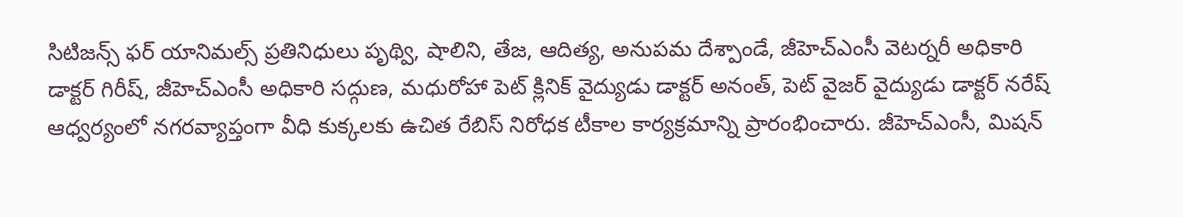సిటిజన్స్ ఫర్ యానిమల్స్ ప్రతినిధులు పృథ్వి, షాలిని, తేజ, ఆదిత్య, అనుపమ దేశ్పాండే, జీహెచ్ఎంసీ వెటర్నరీ అధికారి డాక్టర్ గిరీష్, జీహెచ్ఎంసీ అధికారి సద్గుణ, మధురోహా పెట్ క్లినిక్ వైద్యుడు డాక్టర్ అనంత్, పెట్ వైజర్ వైద్యుడు డాక్టర్ నరేష్ ఆధ్వర్యంలో నగరవ్యాప్తంగా వీధి కుక్కలకు ఉచిత రేబిస్ నిరోధక టీకాల కార్యక్రమాన్ని ప్రారంభించారు. జీహెచ్ఎంసీ, మిషన్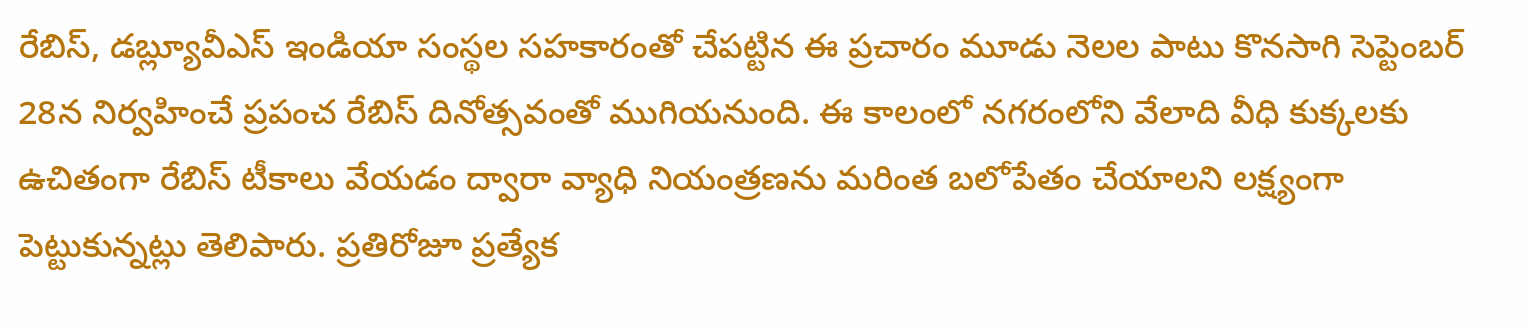రేబిస్, డబ్ల్యూవీఎస్ ఇండియా సంస్థల సహకారంతో చేపట్టిన ఈ ప్రచారం మూడు నెలల పాటు కొనసాగి సెప్టెంబర్ 28న నిర్వహించే ప్రపంచ రేబిస్ దినోత్సవంతో ముగియనుంది. ఈ కాలంలో నగరంలోని వేలాది వీధి కుక్కలకు ఉచితంగా రేబిస్ టీకాలు వేయడం ద్వారా వ్యాధి నియంత్రణను మరింత బలోపేతం చేయాలని లక్ష్యంగా పెట్టుకున్నట్లు తెలిపారు. ప్రతిరోజూ ప్రత్యేక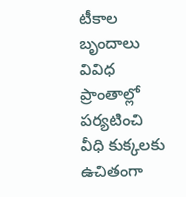టీకాల బృందాలు వివిధ ప్రాంతాల్లో పర్యటించి వీధి కుక్కలకు ఉచితంగా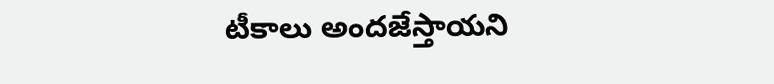టీకాలు అందజేస్తాయని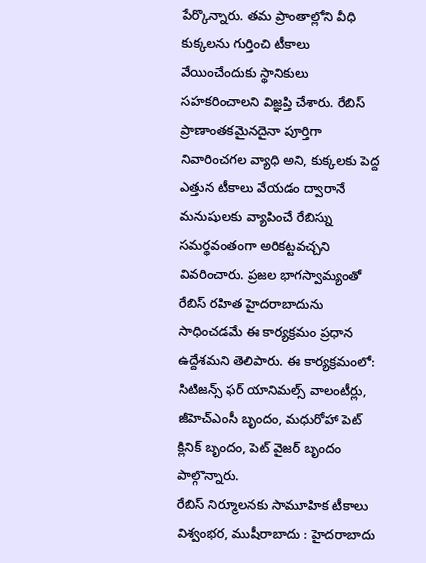పేర్కొన్నారు. తమ ప్రాంతాల్లోని వీధి కుక్కలను గుర్తించి టీకాలు వేయించేందుకు స్థానికులు సహకరించాలని విజ్ఞప్తి చేశారు. రేబిస్ ప్రాణాంతకమైనదైనా పూర్తిగా నివారించగల వ్యాధి అని, కుక్కలకు పెద్ద ఎత్తున టీకాలు వేయడం ద్వారానే మనుషులకు వ్యాపించే రేబిస్ను సమర్థవంతంగా అరికట్టవచ్చని వివరించారు. ప్రజల భాగస్వామ్యంతో రేబిస్ రహిత హైదరాబాదును సాధించడమే ఈ కార్యక్రమం ప్రధాన ఉద్దేశమని తెలిపారు. ఈ కార్యక్రమంలో: సిటిజన్స్ ఫర్ యానిమల్స్ వాలంటీర్లు, జీహెచ్ఎంసీ బృందం, మధురోహా పెట్ క్లినిక్ బృందం, పెట్ వైజర్ బృందం పాల్గొన్నారు.
రేబిస్ నిర్మూలనకు సామూహిక టీకాలు
విశ్వంభర, ముషీరాబాదు : హైదరాబాదు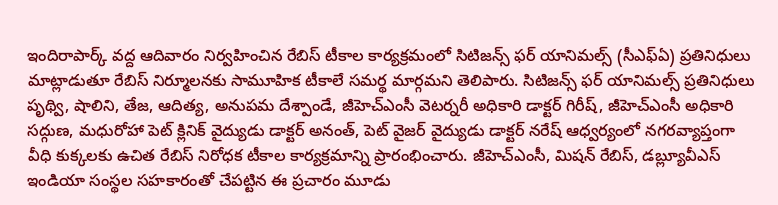ఇందిరాపార్క్ వద్ద ఆదివారం నిర్వహించిన రేబిస్ టీకాల కార్యక్రమంలో సిటిజన్స్ ఫర్ యానిమల్స్ (సీఎఫ్ఏ) ప్రతినిధులు మాట్లాడుతూ రేబిస్ నిర్మూలనకు సామూహిక టీకాలే సమర్థ మార్గమని తెలిపారు. సిటిజన్స్ ఫర్ యానిమల్స్ ప్రతినిధులు పృథ్వి, షాలిని, తేజ, ఆదిత్య, అనుపమ దేశ్పాండే, జీహెచ్ఎంసీ వెటర్నరీ అధికారి డాక్టర్ గిరీష్, జీహెచ్ఎంసీ అధికారి సద్గుణ, మధురోహా పెట్ క్లినిక్ వైద్యుడు డాక్టర్ అనంత్, పెట్ వైజర్ వైద్యుడు డాక్టర్ నరేష్ ఆధ్వర్యంలో నగరవ్యాప్తంగా వీధి కుక్కలకు ఉచిత రేబిస్ నిరోధక టీకాల కార్యక్రమాన్ని ప్రారంభించారు. జీహెచ్ఎంసీ, మిషన్ రేబిస్, డబ్ల్యూవీఎస్ ఇండియా సంస్థల సహకారంతో చేపట్టిన ఈ ప్రచారం మూడు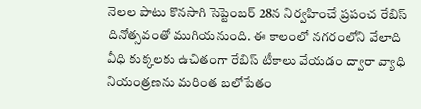నెలల పాటు కొనసాగి సెప్టెంబర్ 28న నిర్వహించే ప్రపంచ రేబిస్ దినోత్సవంతో ముగియనుంది. ఈ కాలంలో నగరంలోని వేలాది వీధి కుక్కలకు ఉచితంగా రేబిస్ టీకాలు వేయడం ద్వారా వ్యాధి నియంత్రణను మరింత బలోపేతం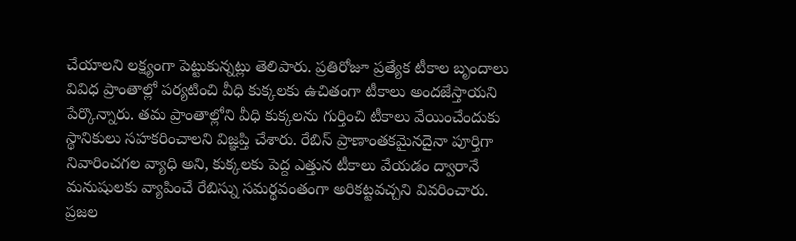చేయాలని లక్ష్యంగా పెట్టుకున్నట్లు తెలిపారు. ప్రతిరోజూ ప్రత్యేక టీకాల బృందాలు వివిధ ప్రాంతాల్లో పర్యటించి వీధి కుక్కలకు ఉచితంగా టీకాలు అందజేస్తాయని పేర్కొన్నారు. తమ ప్రాంతాల్లోని వీధి కుక్కలను గుర్తించి టీకాలు వేయించేందుకు స్థానికులు సహకరించాలని విజ్ఞప్తి చేశారు. రేబిస్ ప్రాణాంతకమైనదైనా పూర్తిగా నివారించగల వ్యాధి అని, కుక్కలకు పెద్ద ఎత్తున టీకాలు వేయడం ద్వారానే మనుషులకు వ్యాపించే రేబిస్ను సమర్థవంతంగా అరికట్టవచ్చని వివరించారు. ప్రజల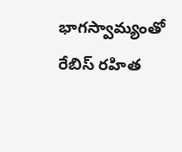భాగస్వామ్యంతో రేబిస్ రహిత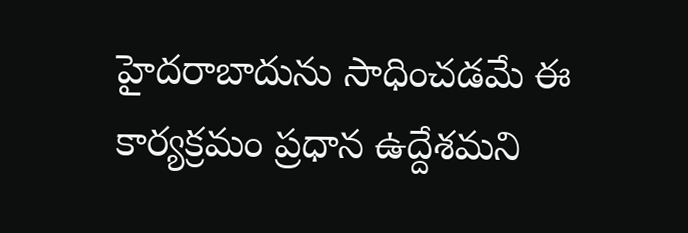హైదరాబాదును సాధించడమే ఈ కార్యక్రమం ప్రధాన ఉద్దేశమని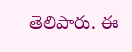తెలిపారు. ఈ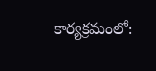కార్యక్రమంలో: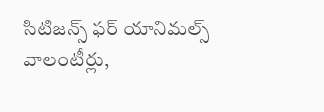సిటిజన్స్ ఫర్ యానిమల్స్ వాలంటీర్లు,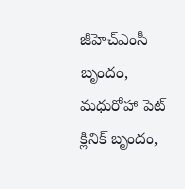జీహెచ్ఎంసీ బృందం, మధురోహా పెట్ క్లినిక్ బృందం,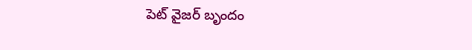పెట్ వైజర్ బృందం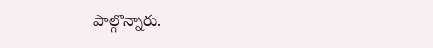పాల్గొన్నారు.